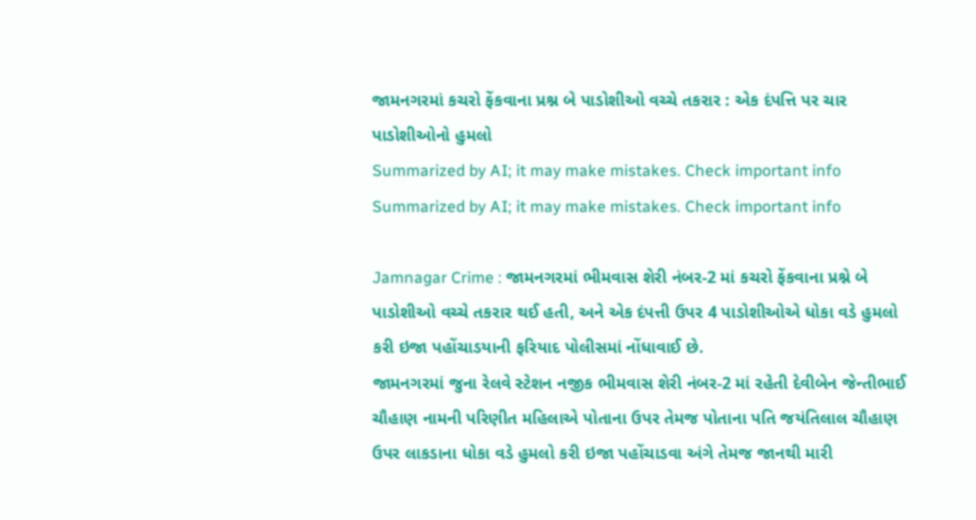જામનગરમાં કચરો ફેંકવાના પ્રશ્ન બે પાડોશીઓ વચ્ચે તકરાર : એક દંપત્તિ પર ચાર પાડોશીઓનો હુમલો
Summarized by AI; it may make mistakes. Check important info
Summarized by AI; it may make mistakes. Check important info

Jamnagar Crime : જામનગરમાં ભીમવાસ શેરી નંબર-2 માં કચરો ફેંકવાના પ્રશ્ને બે પાડોશીઓ વચ્ચે તકરાર થઈ હતી, અને એક દંપત્તી ઉપર 4 પાડોશીઓએ ધોકા વડે હુમલો કરી ઇજા પહોંચાડયાની ફરિયાદ પોલીસમાં નોંધાવાઈ છે.
જામનગરમાં જુના રેલવે સ્ટેશન નજીક ભીમવાસ શેરી નંબર-2 માં રહેતી દેવીબેન જેન્તીભાઈ ચૌહાણ નામની પરિણીત મહિલાએ પોતાના ઉપર તેમજ પોતાના પતિ જયંતિલાલ ચૌહાણ ઉપર લાકડાના ધોકા વડે હુમલો કરી ઇજા પહોંચાડવા અંગે તેમજ જાનથી મારી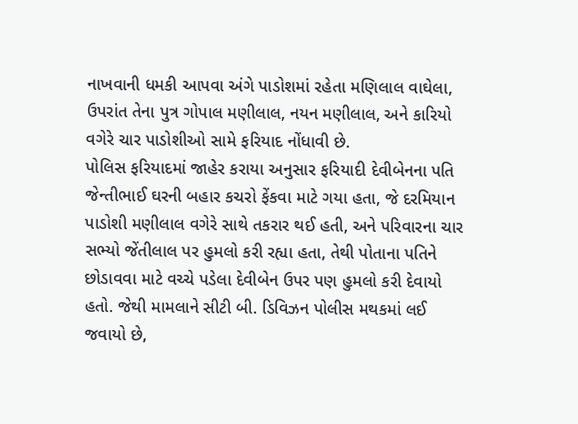નાખવાની ધમકી આપવા અંગે પાડોશમાં રહેતા મણિલાલ વાઘેલા, ઉપરાંત તેના પુત્ર ગોપાલ મણીલાલ, નયન મણીલાલ, અને કારિયો વગેરે ચાર પાડોશીઓ સામે ફરિયાદ નોંધાવી છે.
પોલિસ ફરિયાદમાં જાહેર કરાયા અનુસાર ફરિયાદી દેવીબેનના પતિ જેન્તીભાઈ ઘરની બહાર કચરો ફેંકવા માટે ગયા હતા, જે દરમિયાન પાડોશી મણીલાલ વગેરે સાથે તકરાર થઈ હતી, અને પરિવારના ચાર સભ્યો જેંતીલાલ પર હુમલો કરી રહ્યા હતા, તેથી પોતાના પતિને છોડાવવા માટે વચ્ચે પડેલા દેવીબેન ઉપર પણ હુમલો કરી દેવાયો હતો. જેથી મામલાને સીટી બી. ડિવિઝન પોલીસ મથકમાં લઈ જવાયો છે,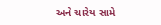અને ચારેય સામે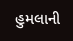હુમલાની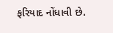ફરિયાદ નોંધાવી છે.